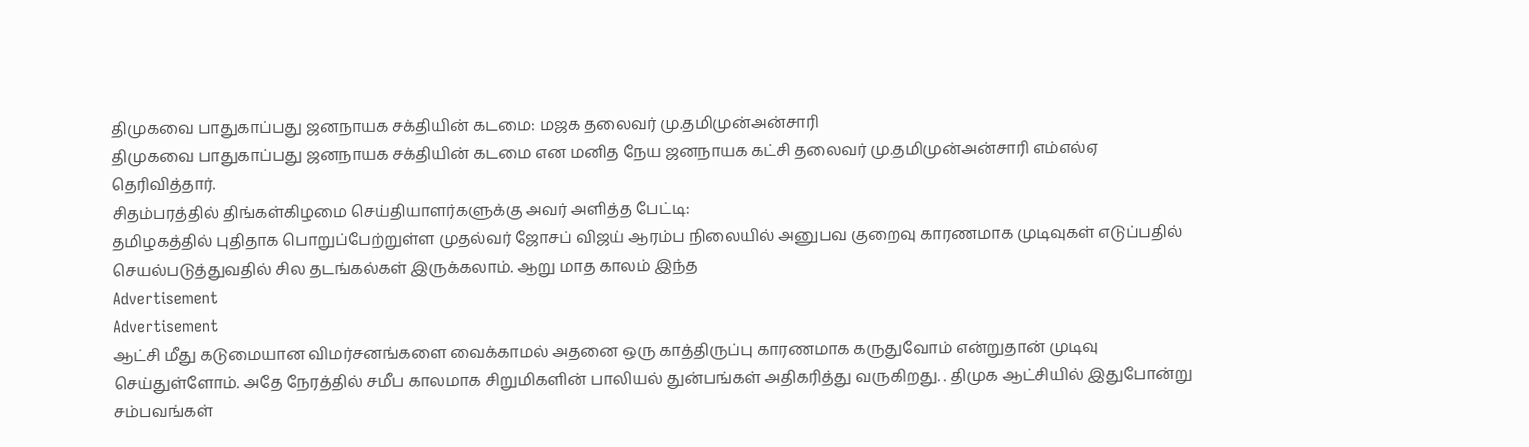திமுகவை பாதுகாப்பது ஜனநாயக சக்தியின் கடமை: மஜக தலைவர் மு.தமிமுன்அன்சாரி
திமுகவை பாதுகாப்பது ஜனநாயக சக்தியின் கடமை என மனித நேய ஜனநாயக கட்சி தலைவர் மு.தமிமுன்அன்சாரி எம்எல்ஏ தெரிவித்தார்.
சிதம்பரத்தில் திங்கள்கிழமை செய்தியாளர்களுக்கு அவர் அளித்த பேட்டி:
தமிழகத்தில் புதிதாக பொறுப்பேற்றுள்ள முதல்வர் ஜோசப் விஜய் ஆரம்ப நிலையில் அனுபவ குறைவு காரணமாக முடிவுகள் எடுப்பதில் செயல்படுத்துவதில் சில தடங்கல்கள் இருக்கலாம். ஆறு மாத காலம் இந்த
Advertisement
Advertisement
ஆட்சி மீது கடுமையான விமர்சனங்களை வைக்காமல் அதனை ஒரு காத்திருப்பு காரணமாக கருதுவோம் என்றுதான் முடிவு செய்துள்ளோம். அதே நேரத்தில் சமீப காலமாக சிறுமிகளின் பாலியல் துன்பங்கள் அதிகரித்து வருகிறது. . திமுக ஆட்சியில் இதுபோன்று சம்பவங்கள்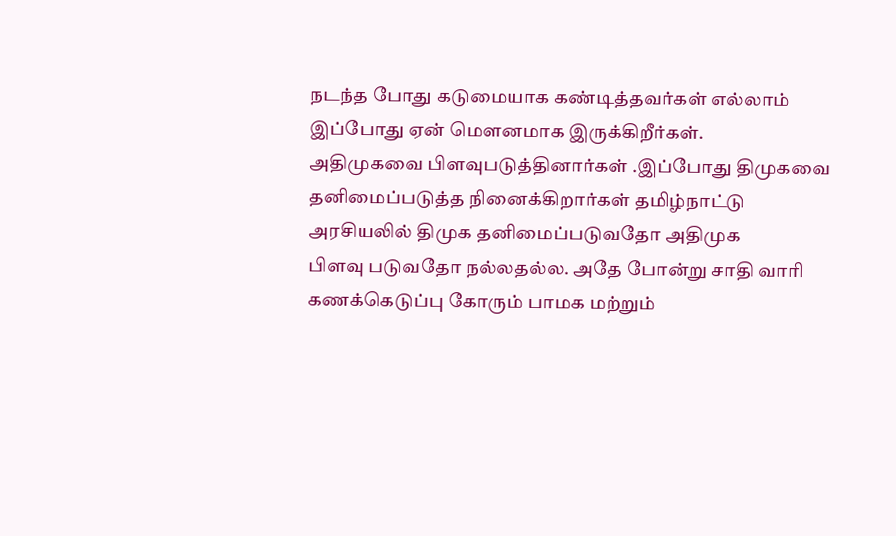நடந்த போது கடுமையாக கண்டித்தவர்கள் எல்லாம் இப்போது ஏன் மௌனமாக இருக்கிறீர்கள்.
அதிமுகவை பிளவுபடுத்தினார்கள் .இப்போது திமுகவை தனிமைப்படுத்த நினைக்கிறார்கள் தமிழ்நாட்டு அரசியலில் திமுக தனிமைப்படுவதோ அதிமுக
பிளவு படுவதோ நல்லதல்ல. அதே போன்று சாதி வாரி கணக்கெடுப்பு கோரும் பாமக மற்றும்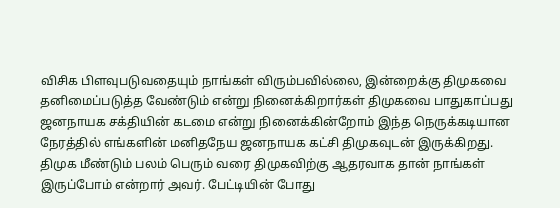விசிக பிளவுபடுவதையும் நாங்கள் விரும்பவில்லை, இன்றைக்கு திமுகவை தனிமைப்படுத்த வேண்டும் என்று நினைக்கிறார்கள் திமுகவை பாதுகாப்பது ஜனநாயக சக்தியின் கடமை என்று நினைக்கின்றோம் இந்த நெருக்கடியான நேரத்தில் எங்களின் மனிதநேய ஜனநாயக கட்சி திமுகவுடன் இருக்கிறது.
திமுக மீண்டும் பலம் பெரும் வரை திமுகவிற்கு ஆதரவாக தான் நாங்கள் இருப்போம் என்றார் அவர். பேட்டியின் போது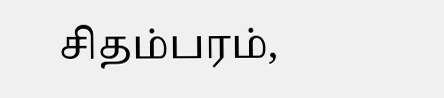சிதம்பரம்,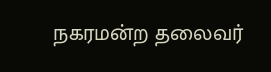நகரமன்ற தலைவர்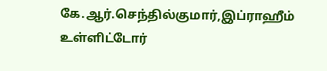கே.ஆர்.செந்தில்குமார்,இப்ராஹீம் உள்ளிட்டோர்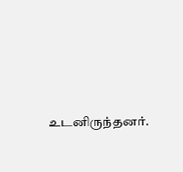உடனிருந்தனர்.